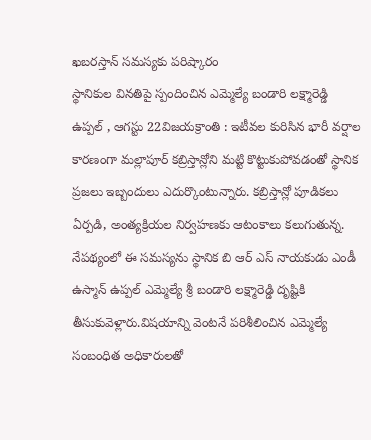ఖబరస్తాన్ సమస్యకు పరిష్కారం
స్థానికుల వినతిపై స్పందించిన ఎమ్మెల్యే బండారి లక్ష్మారెడ్డి
ఉప్పల్ , ఆగస్టు 22విజయక్రాంతి : ఇటీవల కురిసిన భారీ వర్షాల కారణంగా మల్లాపూర్ కబ్రిస్తాన్లోని మట్టి కొట్టుకుపోవడంతో స్థానిక ప్రజలు ఇబ్బందులు ఎదుర్కొంటున్నారు. కబ్రిస్తాన్లో పూడికలు ఏర్పడి, అంత్యక్రియల నిర్వహణకు ఆటంకాలు కలుగుతున్న.
నేపథ్యంలో ఈ సమస్యను స్థానిక బి ఆర్ ఎస్ నాయకుడు ఎండీ ఉస్మాన్ ఉప్పల్ ఎమ్మెల్యే శ్రీ బండారి లక్ష్మారెడ్డి దృష్టికి తీసుకువెళ్లారు.విషయాన్ని వెంటనే పరిశీలించిన ఎమ్మెల్యే సంబంధిత అధికారులతో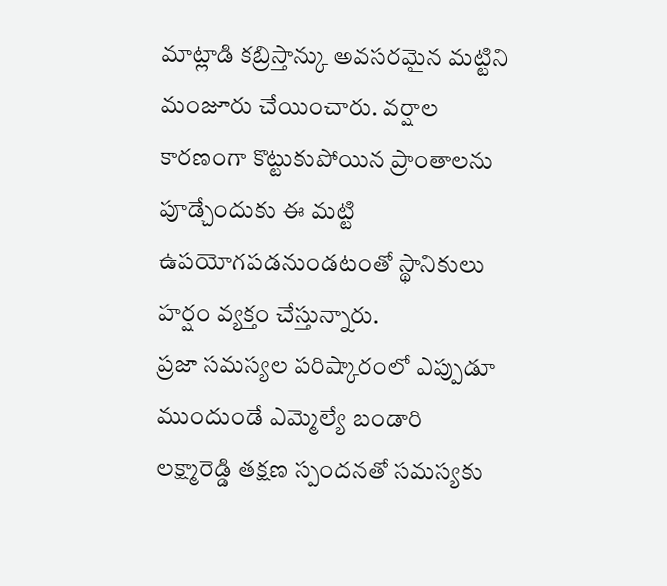మాట్లాడి కబ్రిస్తాన్కు అవసరమైన మట్టిని మంజూరు చేయించారు. వర్షాల కారణంగా కొట్టుకుపోయిన ప్రాంతాలను పూడ్చేందుకు ఈ మట్టి ఉపయోగపడనుండటంతో స్థానికులు హర్షం వ్యక్తం చేస్తున్నారు.
ప్రజా సమస్యల పరిష్కారంలో ఎప్పుడూ ముందుండే ఎమ్మెల్యే బండారి లక్ష్మారెడ్డి తక్షణ స్పందనతో సమస్యకు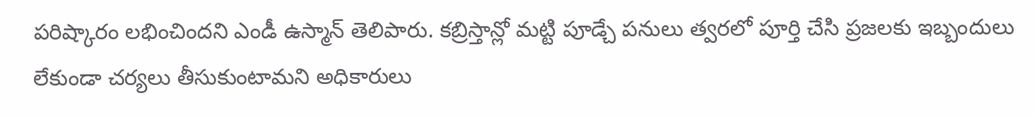పరిష్కారం లభించిందని ఎండీ ఉస్మాన్ తెలిపారు. కబ్రిస్తాన్లో మట్టి పూడ్చే పనులు త్వరలో పూర్తి చేసి ప్రజలకు ఇబ్బందులు లేకుండా చర్యలు తీసుకుంటామని అధికారులు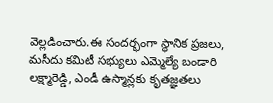వెల్లడించారు.ఈ సందర్భంగా స్థానిక ప్రజలు, మసీదు కమిటీ సభ్యులు ఎమ్మెల్యే బండారి లక్ష్మారెడ్డి, ఎండీ ఉస్మాన్లకు కృతజ్ఞతలు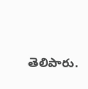తెలిపారు.